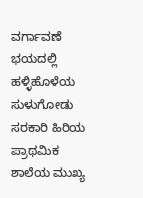ವರ್ಗಾವಣೆ ಭಯದಲ್ಲಿ ಹಳ್ಳಿಹೊಳೆಯ ಸುಳುಗೋಡು ಸರಕಾರಿ ಹಿರಿಯ ಪ್ರಾಥಮಿಕ ಶಾಲೆಯ ಮುಖ್ಯ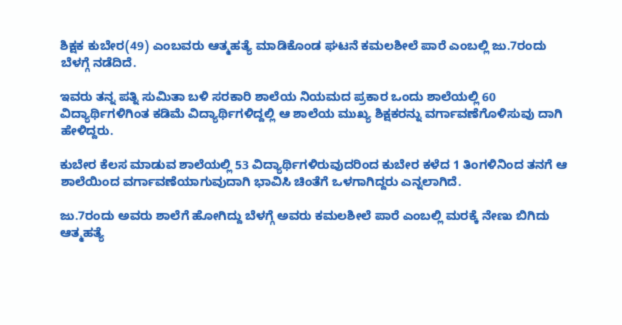ಶಿಕ್ಷಕ ಕುಬೇರ(49) ಎಂಬವರು ಆತ್ಮಹತ್ಯೆ ಮಾಡಿಕೊಂಡ ಘಟನೆ ಕಮಲಶೀಲೆ ಪಾರೆ ಎಂಬಲ್ಲಿ ಜು.7ರಂದು ಬೆಳಗ್ಗೆ ನಡೆದಿದೆ.

ಇವರು ತನ್ನ ಪತ್ನಿ ಸುಮಿತಾ ಬಳಿ ಸರಕಾರಿ ಶಾಲೆಯ ನಿಯಮದ ಪ್ರಕಾರ ಒಂದು ಶಾಲೆಯಲ್ಲಿ 60 ವಿದ್ಯಾರ್ಥಿಗಳಿಗಿಂತ ಕಡಿಮೆ ವಿದ್ಯಾರ್ಥಿಗಳಿದ್ದಲ್ಲಿ ಆ ಶಾಲೆಯ ಮುಖ್ಯ ಶಿಕ್ಷಕರನ್ನು ವರ್ಗಾವಣೆಗೊಳಿಸುವು ದಾಗಿ ಹೇಳಿದ್ದರು.

ಕುಬೇರ ಕೆಲಸ ಮಾಡುವ ಶಾಲೆಯಲ್ಲಿ 53 ವಿದ್ಯಾರ್ಥಿಗಳಿರುವುದರಿಂದ ಕುಬೇರ ಕಳೆದ 1 ತಿಂಗಳಿನಿಂದ ತನಗೆ ಆ ಶಾಲೆಯಿಂದ ವರ್ಗಾವಣೆಯಾಗುವುದಾಗಿ ಭಾವಿಸಿ ಚಿಂತೆಗೆ ಒಳಗಾಗಿದ್ದರು ಎನ್ನಲಾಗಿದೆ.

ಜು.7ರಂದು ಅವರು ಶಾಲೆಗೆ ಹೋಗಿದ್ದು ಬೆಳಗ್ಗೆ ಅವರು ಕಮಲಶೀಲೆ ಪಾರೆ ಎಂಬಲ್ಲಿ ಮರಕ್ಕೆ ನೇಣು ಬಿಗಿದು ಆತ್ಮಹತ್ಯೆ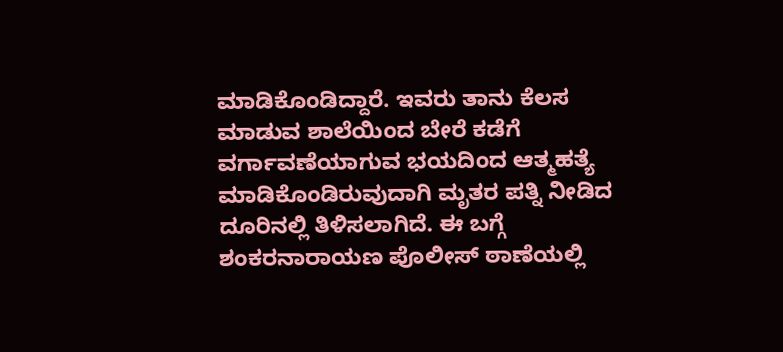ಮಾಡಿಕೊಂಡಿದ್ದಾರೆ. ಇವರು ತಾನು ಕೆಲಸ ಮಾಡುವ ಶಾಲೆಯಿಂದ ಬೇರೆ ಕಡೆಗೆ ವರ್ಗಾವಣೆಯಾಗುವ ಭಯದಿಂದ ಆತ್ಮಹತ್ಯೆ ಮಾಡಿಕೊಂಡಿರುವುದಾಗಿ ಮೃತರ ಪತ್ನಿ ನೀಡಿದ ದೂರಿನಲ್ಲಿ ತಿಳಿಸಲಾಗಿದೆ. ಈ ಬಗ್ಗೆ ಶಂಕರನಾರಾಯಣ ಪೊಲೀಸ್ ಠಾಣೆಯಲ್ಲಿ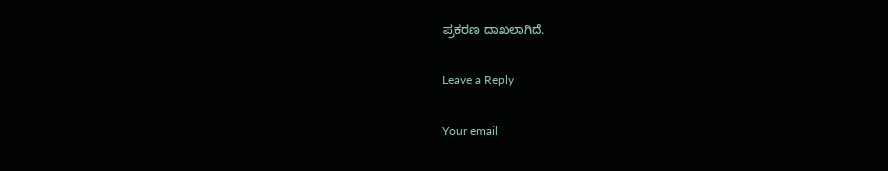ಪ್ರಕರಣ ದಾಖಲಾಗಿದೆ.

Leave a Reply

Your email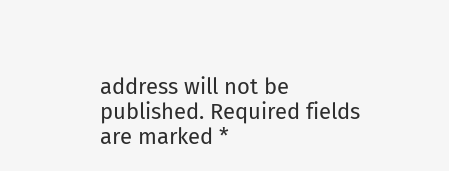address will not be published. Required fields are marked *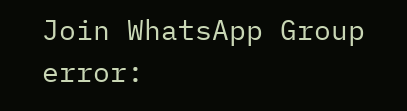Join WhatsApp Group
error: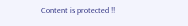Content is protected !!